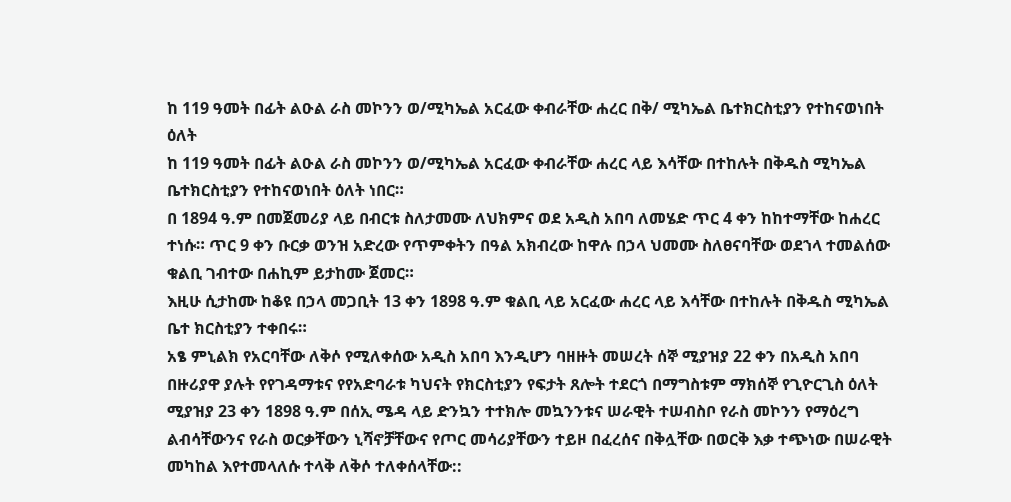ከ 119 ዓመት በፊት ልዑል ራስ መኮንን ወ/ሚካኤል አርፈው ቀብራቸው ሐረር በቅ/ ሚካኤል ቤተክርስቲያን የተከናወነበት ዕለት
ከ 119 ዓመት በፊት ልዑል ራስ መኮንን ወ/ሚካኤል አርፈው ቀብራቸው ሐረር ላይ እሳቸው በተከሉት በቅዱስ ሚካኤል ቤተክርስቲያን የተከናወነበት ዕለት ነበር።
በ 1894 ዓ.ም በመጀመሪያ ላይ በብርቱ ስለታመሙ ለህክምና ወደ አዲስ አበባ ለመሄድ ጥር 4 ቀን ከከተማቸው ከሐረር ተነሱ። ጥር 9 ቀን ቡርቃ ወንዝ አድረው የጥምቀትን በዓል አክብረው ከዋሉ በኃላ ህመሙ ስለፀናባቸው ወደኀላ ተመልሰው ቁልቢ ገብተው በሐኪም ይታከሙ ጀመር።
እዚሁ ሲታከሙ ከቆዩ በኃላ መጋቢት 13 ቀን 1898 ዓ.ም ቁልቢ ላይ አርፈው ሐረር ላይ እሳቸው በተከሉት በቅዱስ ሚካኤል ቤተ ክርስቲያን ተቀበሩ።
አፄ ምኒልክ የአርባቸው ለቅሶ የሚለቀሰው አዲስ አበባ እንዲሆን ባዘዙት መሠረት ሰኞ ሚያዝያ 22 ቀን በአዲስ አበባ በዙሪያዋ ያሉት የየገዳማቱና የየአድባራቱ ካህናት የክርስቲያን የፍታት ጸሎት ተደርጎ በማግስቱም ማክሰኞ የጊዮርጊስ ዕለት ሚያዝያ 23 ቀን 1898 ዓ.ም በሰኢ ሜዳ ላይ ድንኳን ተተክሎ መኳንንቱና ሠራዊት ተሠብስቦ የራስ መኮንን የማዕረግ ልብሳቸውንና የራስ ወርቃቸውን ኒሻኖቻቸውና የጦር መሳሪያቸውን ተይዞ በፈረሰና በቅሏቸው በወርቅ እቃ ተጭነው በሠራዊት መካከል እየተመላለሱ ተላቅ ለቅሶ ተለቀሰላቸው::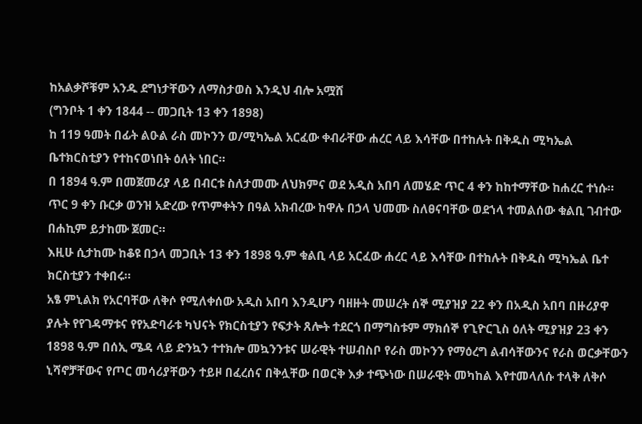ከአልቃሾቹም አንዱ ደግነታቸውን ለማስታወስ እንዲህ ብሎ አሟሸ
(ግንቦት 1 ቀን 1844 -- መጋቢት 13 ቀን 1898)
ከ 119 ዓመት በፊት ልዑል ራስ መኮንን ወ/ሚካኤል አርፈው ቀብራቸው ሐረር ላይ እሳቸው በተከሉት በቅዱስ ሚካኤል ቤተክርስቲያን የተከናወነበት ዕለት ነበር።
በ 1894 ዓ.ም በመጀመሪያ ላይ በብርቱ ስለታመሙ ለህክምና ወደ አዲስ አበባ ለመሄድ ጥር 4 ቀን ከከተማቸው ከሐረር ተነሱ። ጥር 9 ቀን ቡርቃ ወንዝ አድረው የጥምቀትን በዓል አክብረው ከዋሉ በኃላ ህመሙ ስለፀናባቸው ወደኀላ ተመልሰው ቁልቢ ገብተው በሐኪም ይታከሙ ጀመር።
እዚሁ ሲታከሙ ከቆዩ በኃላ መጋቢት 13 ቀን 1898 ዓ.ም ቁልቢ ላይ አርፈው ሐረር ላይ እሳቸው በተከሉት በቅዱስ ሚካኤል ቤተ ክርስቲያን ተቀበሩ።
አፄ ምኒልክ የአርባቸው ለቅሶ የሚለቀሰው አዲስ አበባ እንዲሆን ባዘዙት መሠረት ሰኞ ሚያዝያ 22 ቀን በአዲስ አበባ በዙሪያዋ ያሉት የየገዳማቱና የየአድባራቱ ካህናት የክርስቲያን የፍታት ጸሎት ተደርጎ በማግስቱም ማክሰኞ የጊዮርጊስ ዕለት ሚያዝያ 23 ቀን 1898 ዓ.ም በሰኢ ሜዳ ላይ ድንኳን ተተክሎ መኳንንቱና ሠራዊት ተሠብስቦ የራስ መኮንን የማዕረግ ልብሳቸውንና የራስ ወርቃቸውን ኒሻኖቻቸውና የጦር መሳሪያቸውን ተይዞ በፈረሰና በቅሏቸው በወርቅ እቃ ተጭነው በሠራዊት መካከል እየተመላለሱ ተላቅ ለቅሶ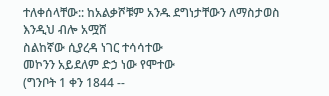ተለቀሰላቸው:: ከአልቃሾቹም አንዱ ደግነታቸውን ለማስታወስ እንዲህ ብሎ አሟሸ
ስልከኛው ሲያረዳ ነገር ተሳሳተው
መኮንን አይደለም ድኃ ነው የሞተው
(ግንቦት 1 ቀን 1844 --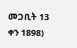መጋቢት 13 ቀን 1898)